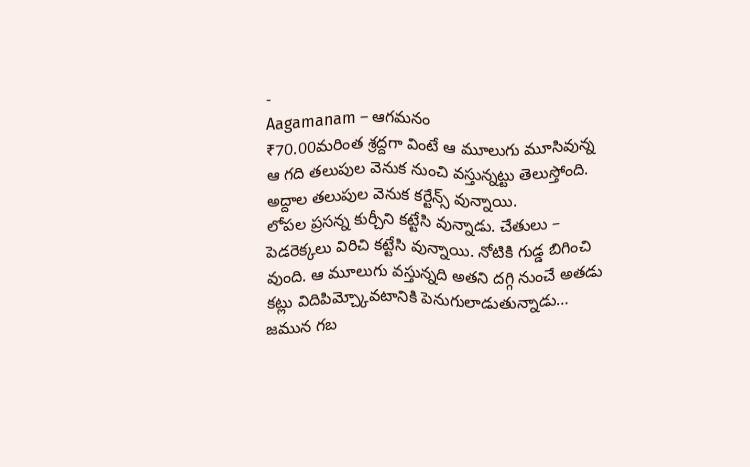-
Aagamanam – ఆగమనం
₹70.00మరింత శ్రద్దగా వింటే ఆ మూలుగు మూసివున్న ఆ గది తలుపుల వెనుక నుంచి వస్తున్నట్టు తెలుస్తోంది. అద్దాల తలుపుల వెనుక కర్టేన్స్ వున్నాయి.
లోపల ప్రసన్న కుర్చీని కట్టేసి వున్నాడు. చేతులు – పెడరెక్కలు విరిచి కట్టేసి వున్నాయి. నోటికి గుడ్డ బిగించి వుంది. ఆ మూలుగు వస్తున్నది అతని దగ్గి నుంచే అతడు కట్లు విదిపిమ్చ్కోవటానికి పెనుగులాడుతున్నాడు…
జమున గబ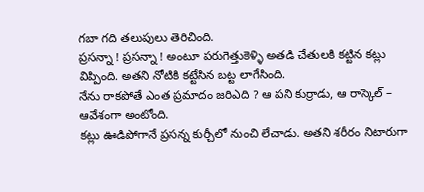గబా గది తలుపులు తెరిచింది.
ప్రసన్నా ! ప్రసన్నా ! అంటూ పరుగెత్తుకెళ్ళి అతడి చేతులకి కట్టిన కట్లు విప్పింది. అతని నోటికి కట్టేసిన బట్ట లాగేసింది.
నేను రాకపోతే ఎంత ప్రమాదం జరిఎది ? ఆ పని కుర్రాడు, ఆ రాస్కెల్ – ఆవేశంగా అంటోంది.
కట్లు ఊడిపోగానే ప్రసన్న కుర్చీలో నుంచి లేచాడు. అతని శరీరం నిటారుగా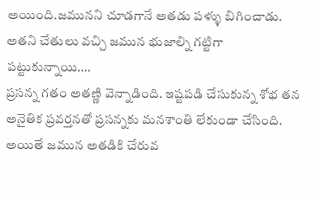అయింది.జమునని చూడగానే అతడు పళ్ళు బిగించాడు. అతని చేతులు వచ్చి జమున భుజాల్ని గట్టిగా పట్టుకున్నాయి….
ప్రసన్న గతం అతణ్ణి వెన్నాడింది. ఇష్టపడి చేసుకున్న శోభ తన అనైతిక ప్రవర్తనతో ప్రసన్నకు మనశాంతి లేకుండా చేసింది. అయితే జమున అతడికి చేరువ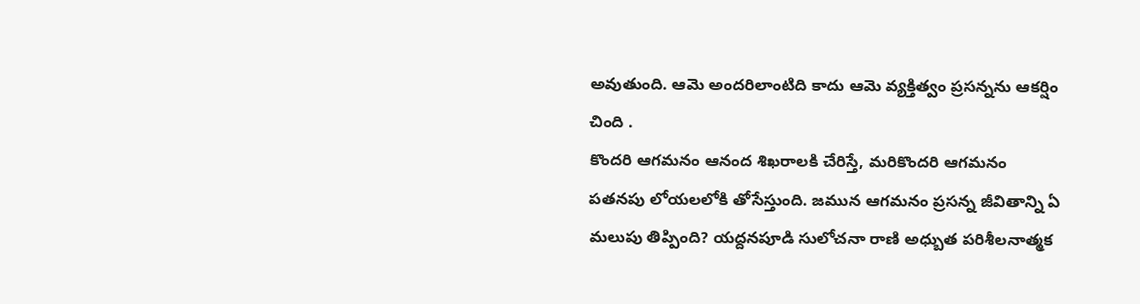అవుతుంది. ఆమె అందరిలాంటిది కాదు ఆమె వ్యక్తిత్వం ప్రసన్నను ఆకర్షిం చింది .
కొందరి ఆగమనం ఆనంద శిఖరాలకి చేరిస్తే, మరికొందరి ఆగమనం పతనపు లోయలలోకి తోసేస్తుంది. జమున ఆగమనం ప్రసన్న జీవితాన్ని ఏ మలుపు తిప్పింది? యద్దనపూడి సులోచనా రాణి అధ్బుత పరిశీలనాత్మక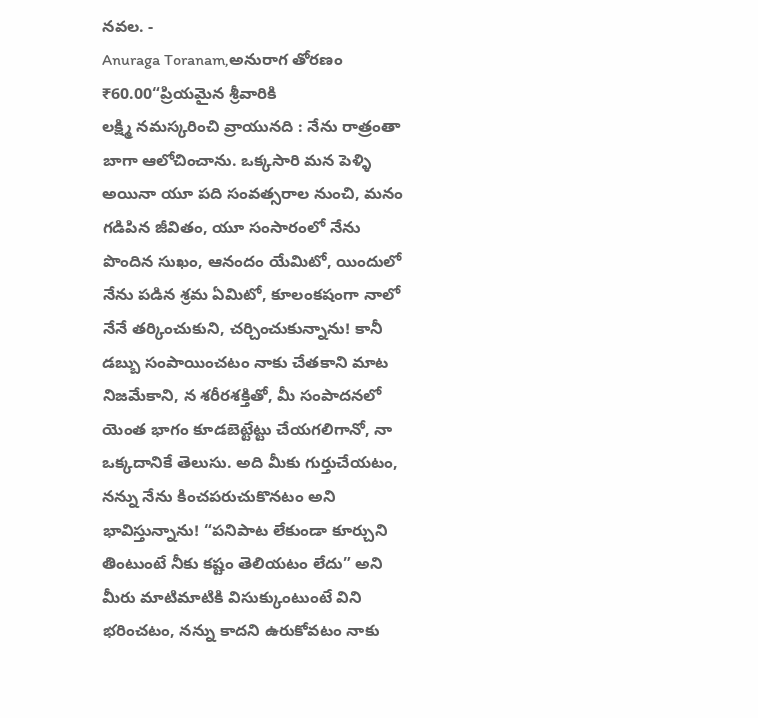నవల. -
Anuraga Toranam,అనురాగ తోరణం
₹60.00“ప్రియమైన శ్రీవారికి
లక్ష్మి నమస్కరించి వ్రాయునది : నేను రాత్రంతా బాగా ఆలోచించాను. ఒక్కసారి మన పెళ్ళి అయినా యూ పది సంవత్సరాల నుంచి, మనం గడిపిన జీవితం, యూ సంసారంలో నేను పొందిన సుఖం, ఆనందం యేమిటో, యిందులో నేను పడిన శ్రమ ఏమిటో, కూలంకషంగా నాలో నేనే తర్కించుకుని, చర్చించుకున్నాను! కానీ డబ్బు సంపాయించటం నాకు చేతకాని మాట నిజమేకాని, న శరీరశక్తితో, మీ సంపాదనలో యెంత భాగం కూడబెట్టేట్టు చేయగలిగానో, నా ఒక్కదానికే తెలుసు. అది మీకు గుర్తుచేయటం, నన్ను నేను కించపరుచుకొనటం అని భావిస్తున్నాను! “పనిపాట లేకుండా కూర్చుని తింటుంటే నీకు కష్టం తెలియటం లేదు” అని మీరు మాటిమాటికి విసుక్కుంటుంటే విని భరించటం, నన్ను కాదని ఉరుకోవటం నాకు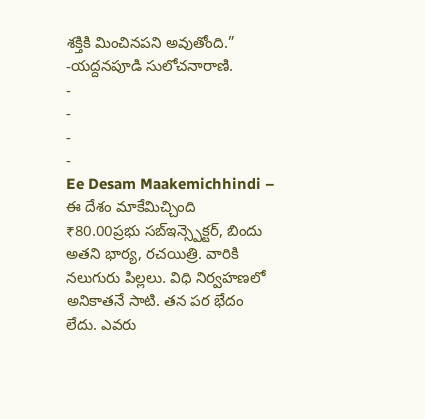శక్తికి మించినపని అవుతోంది.”
-యద్దనపూడి సులోచనారాణి.
-
-
-
-
Ee Desam Maakemichhindi – ఈ దేశం మాకేమిచ్చింది
₹80.00ప్రభు సబ్ఇన్స్పెక్టర్, బిందు అతని భార్య, రచయిత్రి. వారికి నలుగురు పిల్లలు. విధి నిర్వహణలో అనికాతనే సాటి. తన పర భేదం లేదు. ఎవరు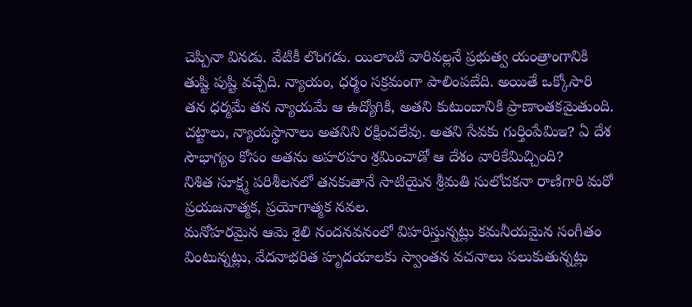చెప్పినా వినడు. వేటికీ లొంగడు. యిలాంటి వారివల్లనే ప్రభుత్వ యంత్రాంగానికి తుష్టి పుష్టి వచ్చేది. న్యాయం, ధర్మం సక్రమంగా పాలింపబేది. అయితే ఒక్కోసారి తన ధర్మమే తన న్యాయమే ఆ ఉద్యోగికి, అతని కుటుంబానికి ప్రాణాంతకమైతుంది. చట్టాలు, న్యాయస్థానాలు అతనిని రక్షించలేవు. అతని సేవకు గుర్తింపేమిఇ? ఏ దేశ సౌభాగ్యం కోసం అతను అహరహం శ్రమించాడో ఆ దేశం వారికేమిచ్చింది?
నిశిత సూక్ష్మ పరిశీలనలో తనకుతానే సాటియైన శ్రీమతి సులోచకనా రాణిగారి మరో ప్రయజనాత్మక, ప్రయోగాత్మక నవల.
మనోహరమైన ఆమె శైలి నందనవనంలో విహరిస్తున్నట్లు కమనీయమైన సంగీతం వింటున్నట్లు, వేదనాభరిత హృదయాలకు స్వాంతన వచనాలు పలుకుతున్నట్లు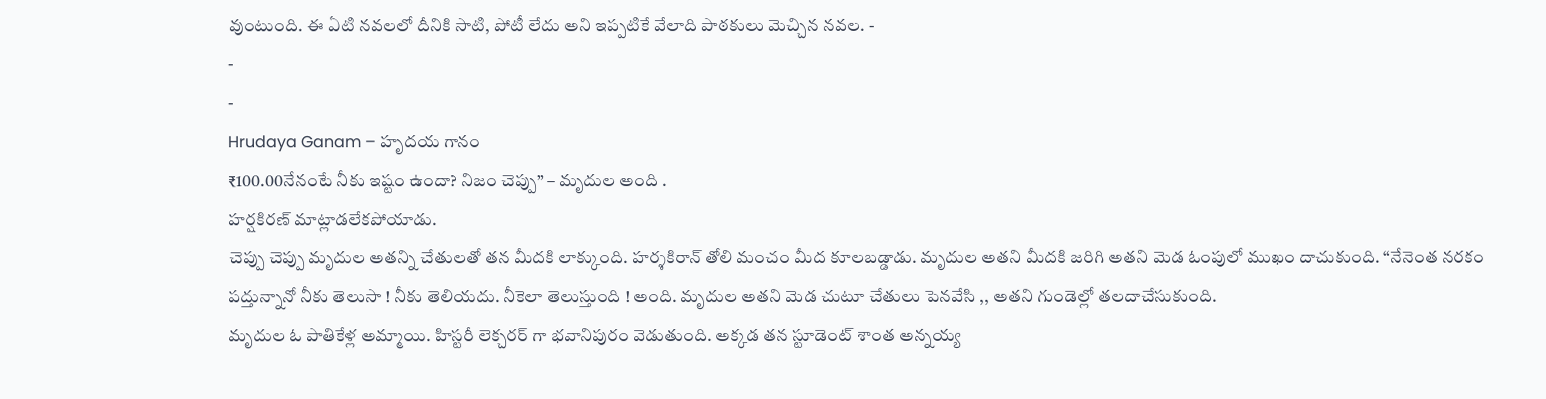వుంటుంది. ఈ ఏటి నవలలో దీనికి సాటి, పోటీ లేదు అని ఇప్పటికే వేలాది పాఠకులు మెచ్చిన నవల. -
-
-
Hrudaya Ganam – హృదయ గానం
₹100.00నేనంటే నీకు ఇష్టం ఉందా? నిజం చెప్పు” – మృదుల అంది .
హర్షకిరణ్ మాట్లాడలేకపోయాడు.
చెప్పు చెప్పు మృదుల అతన్ని చేతులతో తన మీదకి లాక్కుంది. హర్శకిరాన్ తోలి మంచం మీద కూలబడ్డాడు. మృదుల అతని మీదకి జరిగి అతని మెడ ఓంపులో ముఖం దాచుకుంది. “నేనెంత నరకం పద్తున్నానో నీకు తెలుసా ! నీకు తెలియదు. నీకెలా తెలుస్తుంది ! అంది. మృదుల అతని మెడ చుటూ చేతులు పెనవేసి ,, అతని గుండెల్లో తలదాచేసుకుంది.
మృదుల ఓ పాతికేళ్ల అమ్మాయి. హిస్టరీ లెక్చరర్ గా భవానిపురం వెడుతుంది. అక్కడ తన స్టూడెంట్ శాంత అన్నయ్య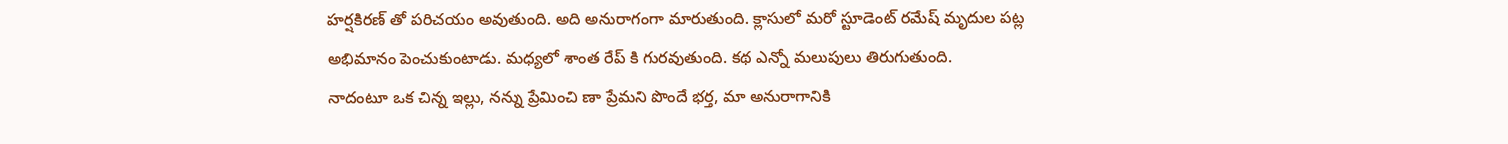హర్షకిరణ్ తో పరిచయం అవుతుంది. అది అనురాగంగా మారుతుంది. క్లాసులో మరో స్టూడెంట్ రమేష్ మృదుల పట్ల అభిమానం పెంచుకుంటాడు. మధ్యలో శాంత రేప్ కి గురవుతుంది. కథ ఎన్నో మలుపులు తిరుగుతుంది.
నాదంటూ ఒక చిన్న ఇల్లు, నన్ను ప్రేమించి ణా ప్రేమని పొందే భర్త, మా అనురాగానికి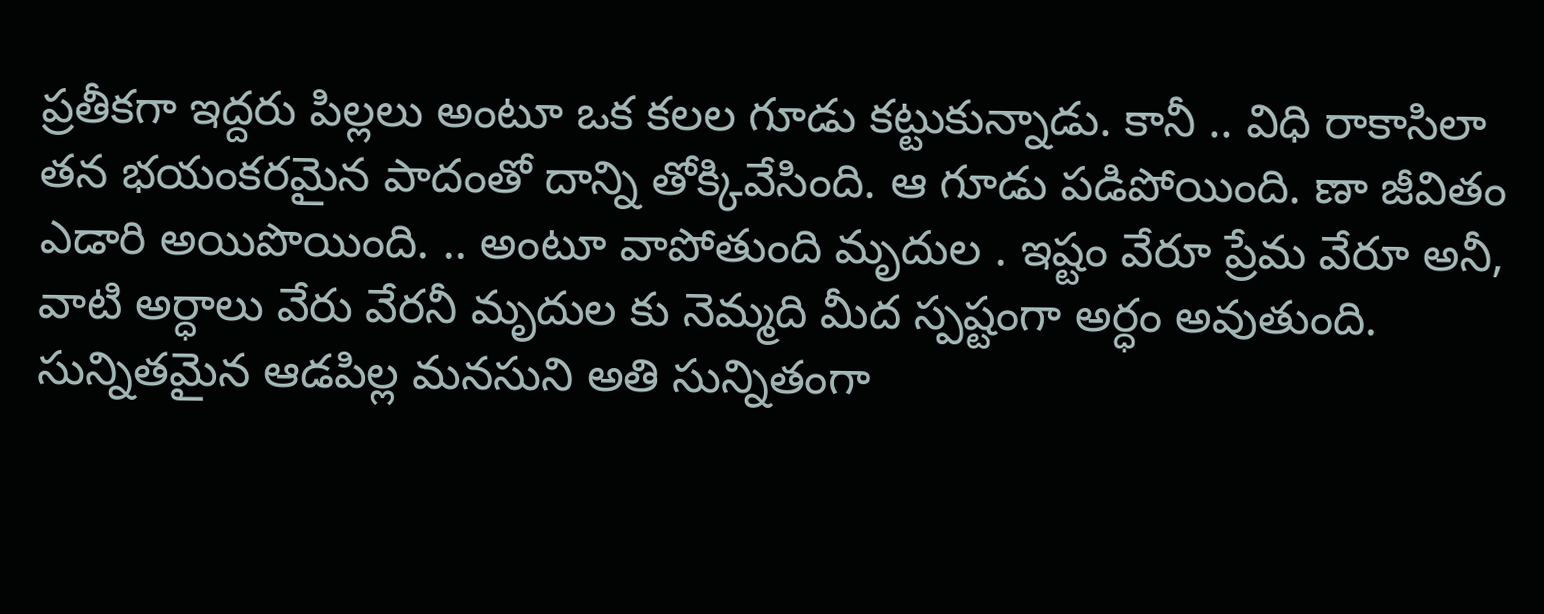ప్రతీకగా ఇద్దరు పిల్లలు అంటూ ఒక కలల గూడు కట్టుకున్నాడు. కానీ .. విధి రాకాసిలా తన భయంకరమైన పాదంతో దాన్ని తోక్కివేసింది. ఆ గూడు పడిపోయింది. ణా జీవితం ఎడారి అయిపొయింది. .. అంటూ వాపోతుంది మృదుల . ఇష్టం వేరూ ప్రేమ వేరూ అనీ, వాటి అర్ధాలు వేరు వేరనీ మృదుల కు నెమ్మది మీద స్పష్టంగా అర్ధం అవుతుంది. సున్నితమైన ఆడపిల్ల మనసుని అతి సున్నితంగా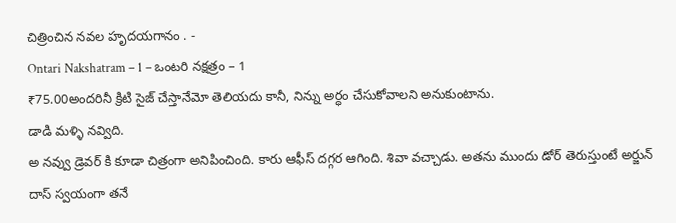చిత్రించిన నవల హృదయగానం . -
Ontari Nakshatram – 1 – ఒంటరి నక్షత్రం – 1
₹75.00అందరినీ క్రిటి సైజ్ చేస్తానేమో తెలియదు కానీ, నిన్ను అర్ధం చేసుకోవాలని అనుకుంటాను.
డాడి మళ్ళి నవ్విది.
అ నవ్వు డ్రెవర్ కి కూడా చిత్రంగా అనిపించింది. కారు ఆఫీస్ దగ్గర ఆగింది. శివా వచ్చాడు. అతను ముందు డోర్ తెరుస్తుంటే అర్జున్ దాస్ స్వయంగా తనే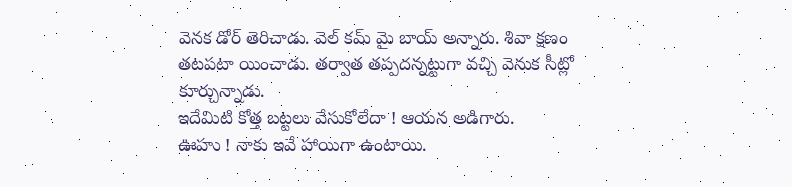వెనక డోర్ తెరిచాడు. వెల్ కమ్ మై బాయ్ అన్నారు. శివా క్షణం తటపటా యించాడు. తర్వాత తప్పదన్నట్టుగా వచ్చి వెనుక సీట్లో కూర్చున్నాడు.
ఇదేమిటి కోత్త బట్టలు వేసుకోలేదా ! ఆయన అడిగారు.
ఊహు ! నాకు ఇవే హాయిగా ఉంటాయి.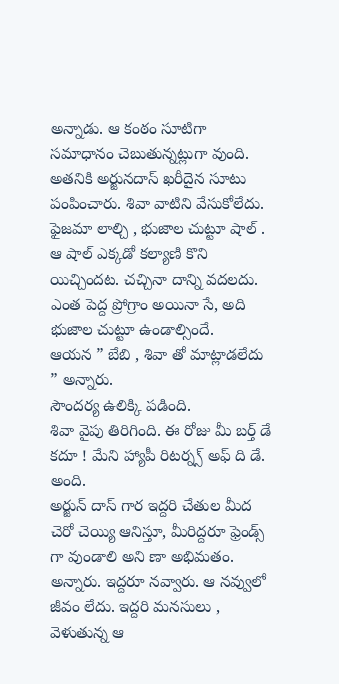అన్నాడు. ఆ కంఠం సూటిగా సమాధానం చెబుతున్నట్లుగా వుంది.
అతనికి అర్జునదాస్ ఖరీదైన సూటు పంపించారు. శివా వాటిని వేసుకోలేదు. ఫైజమా లాల్చి , భుజాల చుట్టూ షాల్ . ఆ షాల్ ఎక్కడో కల్యాణి కొని యిచ్చిందట. చచ్చినా దాన్ని వదలదు. ఎంత పెద్ద ప్రోగ్రాం అయినా సే, అది భుజాల చుట్టూ ఉండాల్సిందే.
ఆయన ” బేబి , శివా తో మాట్లాడలేదు ” అన్నారు.
సౌందర్య ఉలిక్కి పడింది.
శివా వైపు తిరిగింది. ఈ రోజు మీ బర్త్ డే కదూ ! మేని హ్యాపీ రిటర్న్స్ అఫ్ ది డే. అంది.
అర్జున్ దాస్ గార ఇద్దరి చేతుల మీద చెరో చెయ్యి ఆనిస్తూ, మీరిద్దరూ ఫ్రెండ్స్ గా వుండాలి అని ణా అభిమతం. అన్నారు. ఇద్దరూ నవ్వారు. ఆ నవ్వులో జీవం లేదు. ఇద్దరి మనసులు , వెళుతున్న ఆ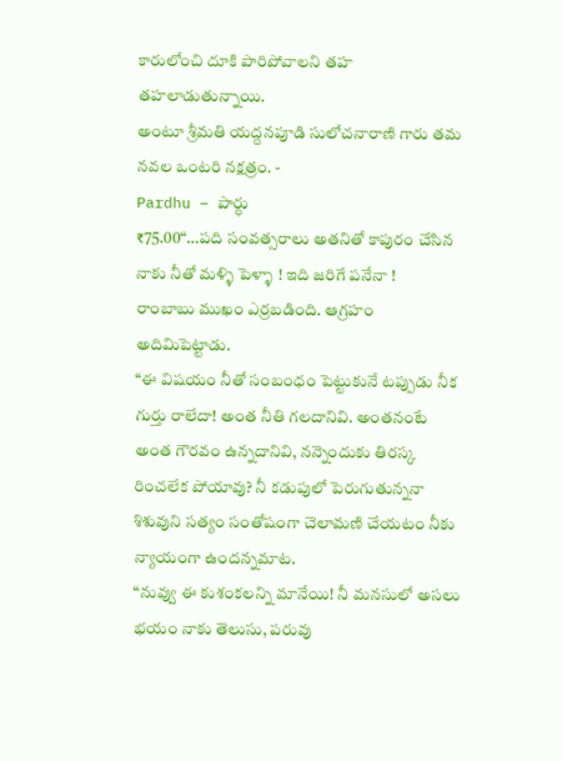కారులోంచి దూకి పారిపోవాలని తహ తహలాడుతున్నాయి.
అంటూ శ్రీమతి యద్దనపూడి సులోచనారాణి గారు తమ నవల ఒంటరి నక్షత్రం. -
Pardhu – పార్ధు
₹75.00“…పది సంవత్సరాలు అతనితో కాపురం చేసిన నాకు నీతో మళ్ళి పెళ్ళా ! ఇది జరిగే పనేనా !
రాంబాబు ముఖం ఎర్రబడింది. ఆగ్రహం అదిమిపెట్టాడు.
“ఈ విషయం నీతో సంబంధం పెట్టుకునే టప్పుడు నీక గుర్తు రాలేదా! అంత నీతి గలదానివి. అంతనంటే అంత గౌరవం ఉన్నదానివి, నన్నెందుకు తిరస్క రించలేక పోయావు? నీ కడుపులో పెరుగుతున్ననా శిశువుని సత్యం సంతోషంగా చెలామణి చేయటం నీకు న్యాయంగా ఉందన్నమాట.
“నువ్వు ఈ కుశంకలన్ని మానేయి! నీ మనసులో అసలు భయం నాకు తెలుసు, పరువు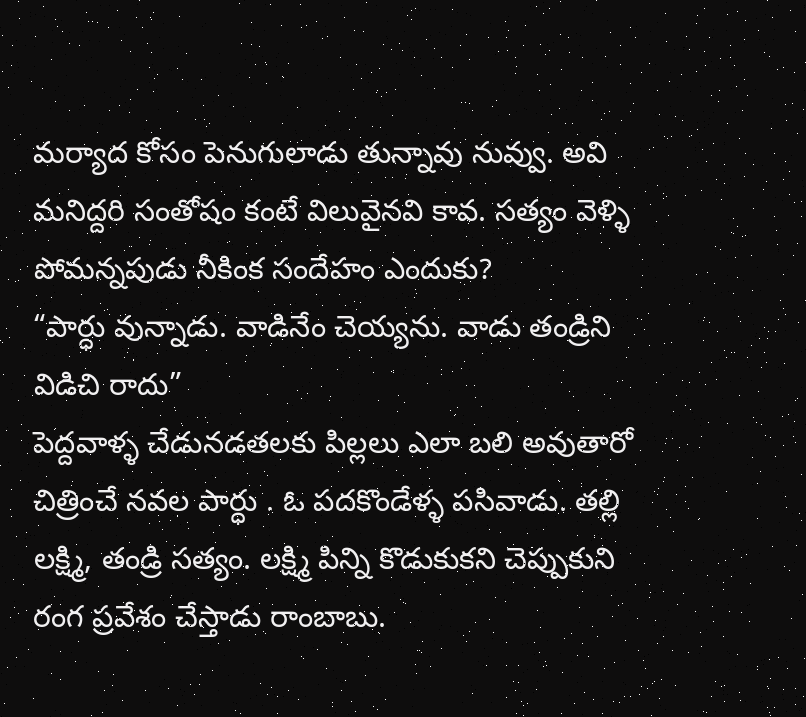మర్యాద కోసం పెనుగులాడు తున్నావు నువ్వు. అవి మనిద్దరి సంతోషం కంటే విలువైనవి కావ. సత్యం వెళ్ళి పోమన్నపుడు నీకింక సందేహం ఎందుకు?
“పార్ధు వున్నాడు. వాడినేం చెయ్యను. వాడు తండ్రిని విడిచి రాదు”
పెద్దవాళ్ళ చేడునడతలకు పిల్లలు ఎలా బలి అవుతారో చిత్రించే నవల పార్ధు . ఓ పదకొండేళ్ళ పసివాడు. తల్లి లక్ష్మి, తండ్రి సత్యం. లక్ష్మి పిన్ని కొడుకుకని చెప్పుకుని రంగ ప్రవేశం చేస్తాడు రాంబాబు.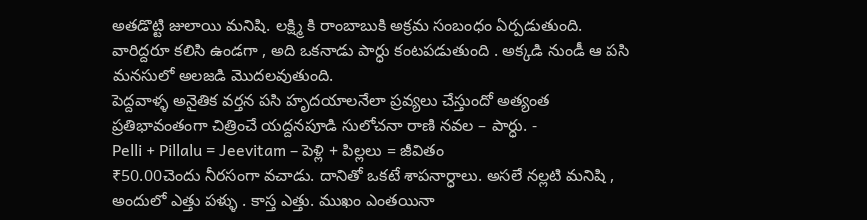అతడొట్టి జులాయి మనిషి. లక్ష్మి కి రాంబాబుకి అక్రమ సంబంధం ఏర్పడుతుంది. వారిద్దరూ కలిసి ఉండగా , అది ఒకనాడు పార్ధు కంటపడుతుంది . అక్కడి నుండీ ఆ పసి మనసులో అలజడి మొదలవుతుంది.
పెద్దవాళ్ళ అనైతిక వర్తన పసి హృదయాలనేలా ప్రవ్యలు చేస్తుందో అత్యంత ప్రతిభావంతంగా చిత్రించే యద్దనపూడి సులోచనా రాణి నవల – పార్ధు. -
Pelli + Pillalu = Jeevitam – పెళ్లి + పిల్లలు = జీవితం
₹50.00చెందు నీరసంగా వచాడు. దానితో ఒకటే శాపనార్ధాలు. అసలే నల్లటి మనిషి , అందులో ఎత్తు పళ్ళు . కాస్త ఎత్తు. ముఖం ఎంతయినా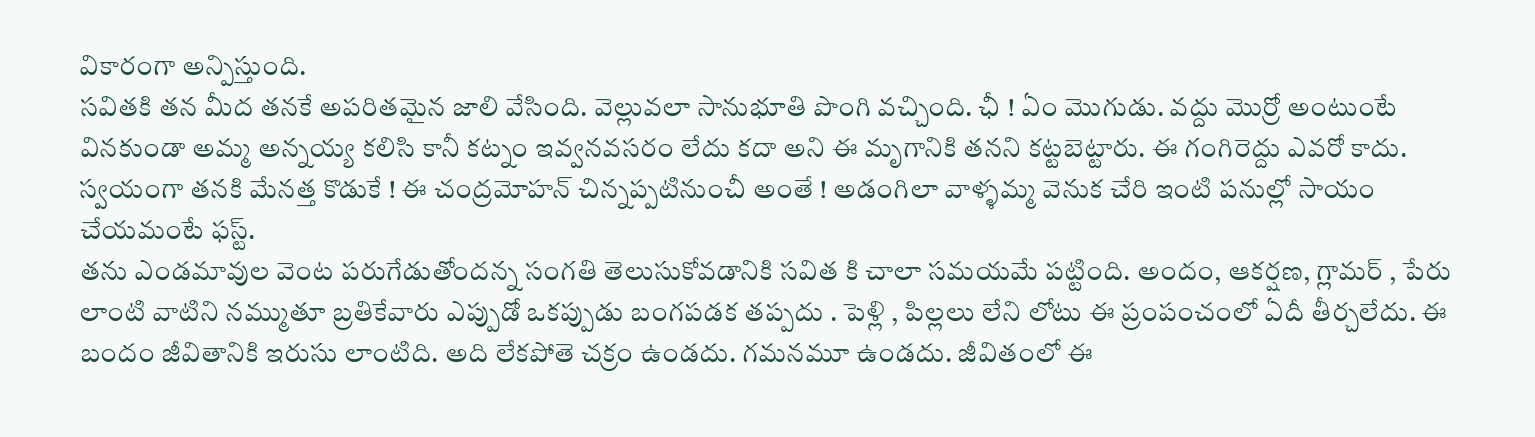వికారంగా అన్పిస్తుంది.
సవితకి తన మీద తనకే అపరితమైన జాలి వేసింది. వెల్లువలా సానుభూతి పొంగి వచ్చింది. ఛీ ! ఏం మొగుడు. వద్దు మొర్రో అంటుంటే వినకుండా అమ్మ అన్నయ్య కలిసి కానీ కట్నం ఇవ్వనవసరం లేదు కదా అని ఈ మృగానికి తనని కట్టబెట్టారు. ఈ గంగిరెద్దు ఎవరో కాదు. స్వయంగా తనకి మేనత్త కొడుకే ! ఈ చంద్రమోహన్ చిన్నప్పటినుంచీ అంతే ! అడంగిలా వాళ్ళమ్మ వెనుక చేరి ఇంటి పనుల్లో సాయం చేయమంటే ఫస్ట్.
తను ఎండమావుల వెంట పరుగేడుతోందన్న సంగతి తెలుసుకోవడానికి సవిత కి చాలా సమయమే పట్టింది. అందం, ఆకర్షణ, గ్లామర్ , పేరు లాంటి వాటిని నమ్ముతూ బ్రతికేవారు ఎప్పుడో ఒకప్పుడు బంగపడక తప్పదు . పెళ్లి , పిల్లలు లేని లోటు ఈ ప్రంపంచంలో ఏదీ తీర్చలేదు. ఈ బందం జీవితానికి ఇరుసు లాంటిది. అది లేకపోతె చక్రం ఉండదు. గమనమూ ఉండదు. జీవితంలో ఈ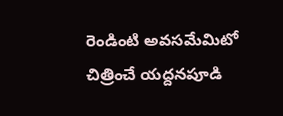రెండింటి అవసమేమిటో చిత్రించే యద్దనపూడి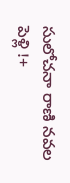సులోచనా రాణి నవల పెళ్లి !+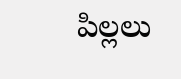పిల్లలు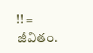!! = జీవితం.